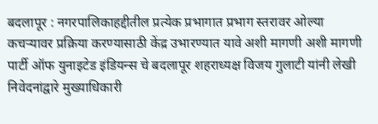बदलापूर : नगरपालिकाहद्दीतील प्रत्येक प्रभागात प्रभाग स्तरावर ओल्या कचऱ्यावर प्रक्रिया करण्यासाठी केंद्र उभारण्यात यावे अशी मागणी अशी मागणी पार्टी ऑफ युनाइटेड इंडियन्स चे बदलापूर शहराध्यक्ष विजय गुलाटी यांनी लेखी निवेदनांद्वारे मुख्याधिकारी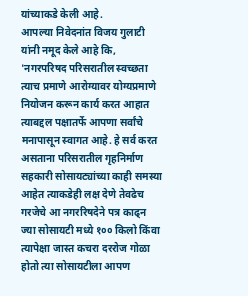यांच्याकडे केली आहे.
आपल्या निवेदनांत विजय गुलाटी यांनी नमूद केले आहे कि, 'नगरपरिषद परिसरातील स्वच्छता त्याच प्रमाणे आरोग्यावर योग्यप्रमाणे नियोजन करून कार्य करत आहात त्याबद्दल पक्षातर्फे आपणा सर्वांचे मनापासून स्वागत आहे. हे सर्व करत असताना परिसरातील गृहनिर्माण सहकारी सोसायट्यांच्या काही समस्या आहेत त्याकडेही लक्ष देणे तेवढेच गरजेचे आ नगररिषदेने पत्र काढ्न ज्या सोसायटी मध्ये १०० किलो किंवा त्यापेक्षा जास्त कचरा दररोज गोळा होतो त्या सोसायटीला आपण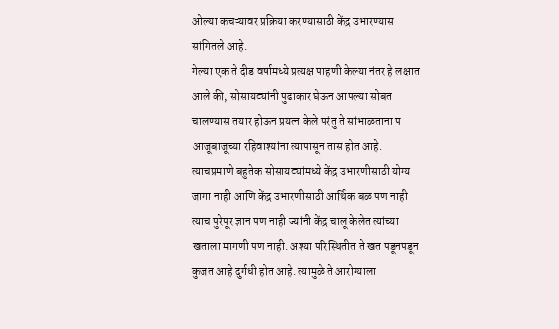ओल्या कचऱ्यावर प्रक्रिया करण्यासाठी केंद्र उभारण्यास सांगितले आहे.
गेल्या एक ते दीड वर्षामध्ये प्रत्यक्ष पाहणी केल्या नंतर हे लक्षात आले की, सोसायट्यांनी पुढाकार घेऊन आपल्या सोबत चालण्यास तयार होऊन प्रयत्न केले परंतु ते सांभाळताना प आजूबाजूच्या रहिवाश्यांना त्यापासून तास होत आहे. त्याचप्रमाणे बहुतेक सोसायट्यांमध्ये केंद्र उभारणीसाठी योग्य जागा नाही आणि केंद्र उभारणीसाठी आर्थिक बळ पण नाही त्याच पुरेपूर ज्ञान पण नाही ज्यांनी केंद्र चालू केलेत त्यांच्या खताला मागणी पण नाही. अश्या परिस्थितीत ते खत पडूनपडून कुजत आहे दुर्गधी होत आहे. त्यामुळे ते आरोग्याला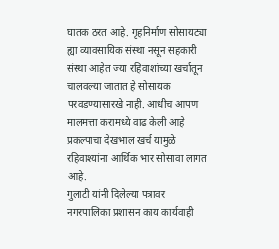घातक ठरत आहे. गृहनिर्माण सोसायट्या ह्या व्यावसायिक संस्था नसून सहकारी संस्था आहेत ज्या रहिवाशांच्या खर्चातून चालवल्या जातात हे सोसायक परवडण्यासारखे नाही. आधीच आपण मालमत्ता करामध्ये वाढ केली आहे प्रकल्पाचा देखभाल खर्च यामुळे रहिवाश्यांना आर्थिक भार सोसावा लागत आहे.
गुलाटी यांनी दिलेल्या पत्रावर नगरपालिका प्रशासन काय कार्यवाही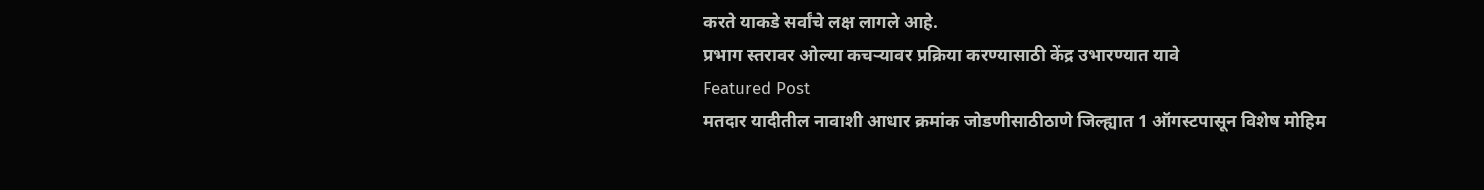करते याकडे सर्वांचे लक्ष लागले आहे.
प्रभाग स्तरावर ओल्या कचऱ्यावर प्रक्रिया करण्यासाठी केंद्र उभारण्यात यावे
Featured Post
मतदार यादीतील नावाशी आधार क्रमांक जोडणीसाठीठाणे जिल्ह्यात 1 ऑगस्टपासून विशेष मोहिम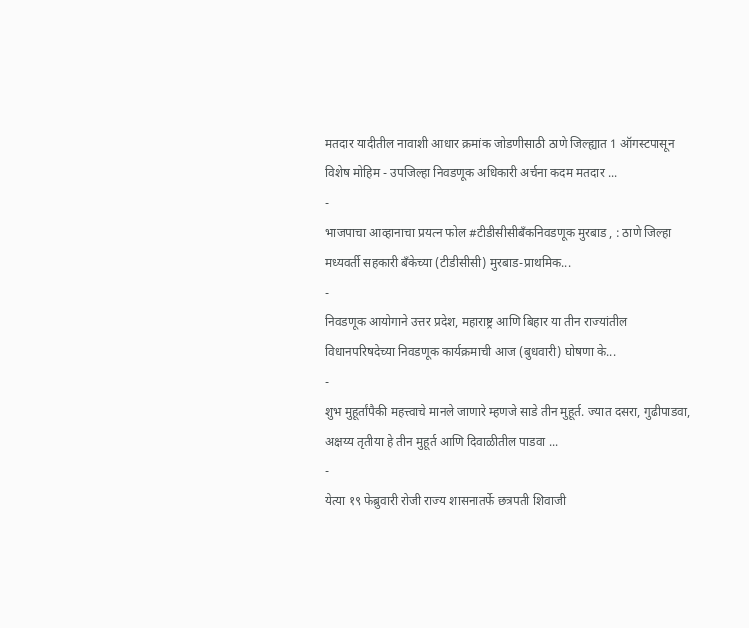मतदार यादीतील नावाशी आधार क्रमांक जोडणीसाठी ठाणे जिल्ह्यात 1 ऑगस्टपासून विशेष मोहिम - उपजिल्हा निवडणूक अधिकारी अर्चना कदम मतदार ...
-
भाजपाचा आव्हानाचा प्रयत्न फोल #टीडीसीसीबॅंकनिवडणूक मुरबाड , : ठाणे जिल्हा मध्यवर्ती सहकारी बॅंकेच्या (टीडीसीसी) मुरबाड-प्राथमिक...
-
निवडणूक आयोगाने उत्तर प्रदेश, महाराष्ट्र आणि बिहार या तीन राज्यांतील विधानपरिषदेच्या निवडणूक कार्यक्रमाची आज (बुधवारी) घोषणा के...
-
शुभ मुहूर्तांपैकी महत्त्वाचे मानले जाणारे म्हणजे साडे तीन मुहूर्त. ज्यात दसरा, गुढीपाडवा, अक्षय्य तृतीया हे तीन मुहूर्त आणि दिवाळीतील पाडवा ...
-
येत्या १९ फेब्रुवारी रोजी राज्य शासनातर्फे छत्रपती शिवाजी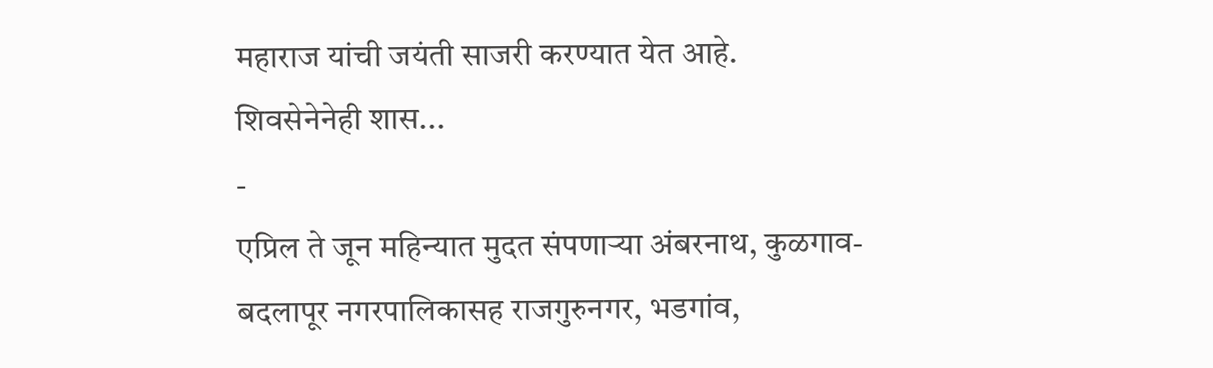महाराज यांची जयंती साजरी करण्यात येत आहे. शिवसेनेनेही शास...
-
एप्रिल ते जून महिन्यात मुदत संपणाऱ्या अंबरनाथ, कुळगाव- बदलापूर नगरपालिकासह राजगुरुनगर, भडगांव,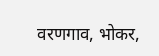वरणगाव, भोकर,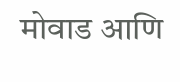मोवाड आणि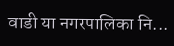वाडी या नगरपालिका नि...